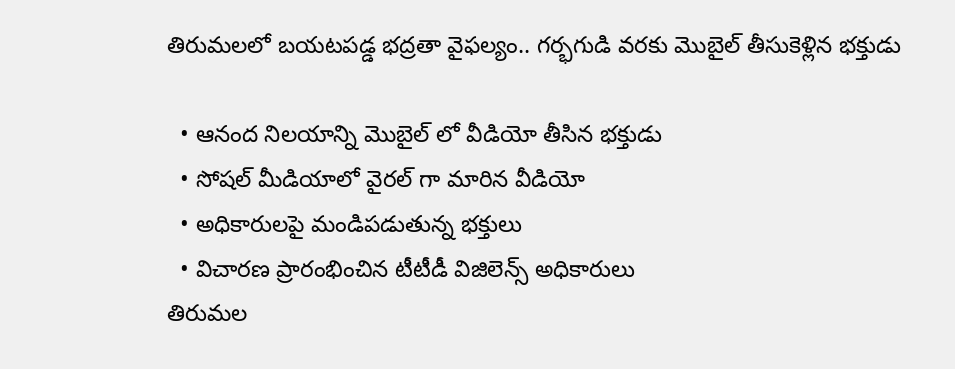తిరుమలలో బయటపడ్డ భద్రతా వైఫల్యం.. గర్భగుడి వరకు మొబైల్ తీసుకెళ్లిన భక్తుడు

  • ఆనంద నిలయాన్ని మొబైల్ లో వీడియో తీసిన భక్తుడు
  • సోషల్ మీడియాలో వైరల్ గా మారిన వీడియో
  • అధికారులపై మండిపడుతున్న భక్తులు
  • విచారణ ప్రారంభించిన టీటీడీ విజిలెన్స్ అధికారులు
తిరుమల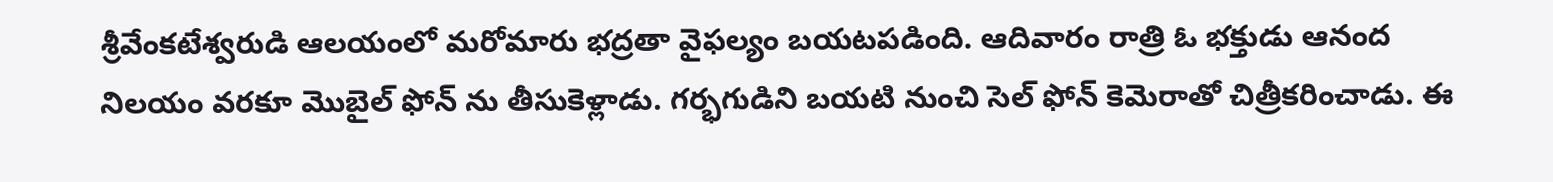శ్రీవేంకటేశ్వరుడి ఆలయంలో మరోమారు భద్రతా వైఫల్యం బయటపడింది. ఆదివారం రాత్రి ఓ భక్తుడు ఆనంద నిలయం వరకూ మొబైల్ ఫోన్ ను తీసుకెళ్లాడు. గర్భగుడిని బయటి నుంచి సెల్ ఫోన్ కెమెరాతో చిత్రీకరించాడు. ఈ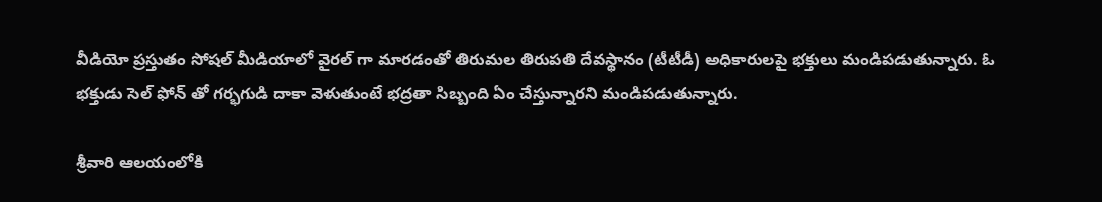వీడియో ప్రస్తుతం సోషల్ మీడియాలో వైరల్ గా మారడంతో తిరుమల తిరుపతి దేవస్థానం (టీటీడీ) అధికారులపై భక్తులు మండిపడుతున్నారు. ఓ భక్తుడు సెల్ ఫోన్ తో గర్భగుడి దాకా వెళుతుంటే భద్రతా సిబ్బంది ఏం చేస్తున్నారని మండిపడుతున్నారు.

శ్రీవారి ఆలయంలోకి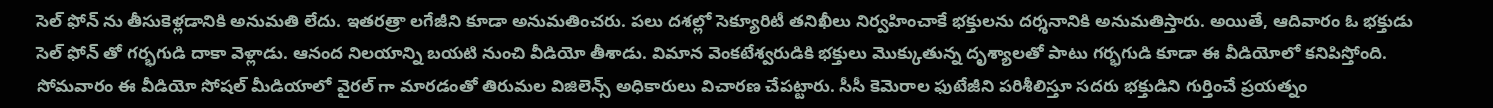సెల్ ఫోన్ ను తీసుకెళ్లడానికి అనుమతి లేదు. ఇతరత్రా లగేజీని కూడా అనుమతించరు. పలు దశల్లో సెక్యూరిటీ తనిఖీలు నిర్వహించాకే భక్తులను దర్శనానికి అనుమతిస్తారు. అయితే, ఆదివారం ఓ భక్తుడు సెల్ ఫోన్ తో గర్భగుడి దాకా వెళ్లాడు. ఆనంద నిలయాన్ని బయటి నుంచి వీడియో తీశాడు. విమాన వెంకటేశ్వరుడికి భక్తులు మొక్కుతున్న దృశ్యాలతో పాటు గర్భగుడి కూడా ఈ వీడియోలో కనిపిస్తోంది. సోమవారం ఈ వీడియో సోషల్ మీడియాలో వైరల్ గా మారడంతో తిరుమల విజిలెన్స్ అధికారులు విచారణ చేపట్టారు. సీసీ కెమెరాల ఫుటేజీని పరిశీలిస్తూ సదరు భక్తుడిని గుర్తించే ప్రయత్నం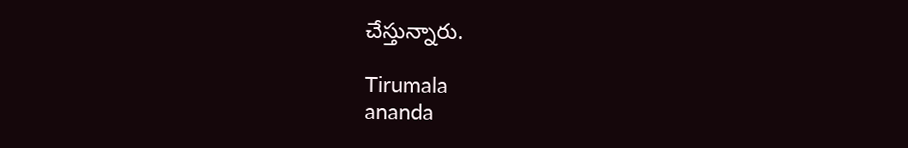చేస్తున్నారు.

Tirumala
ananda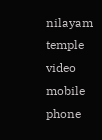nilayam
temple video
mobile phone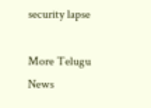security lapse

More Telugu News